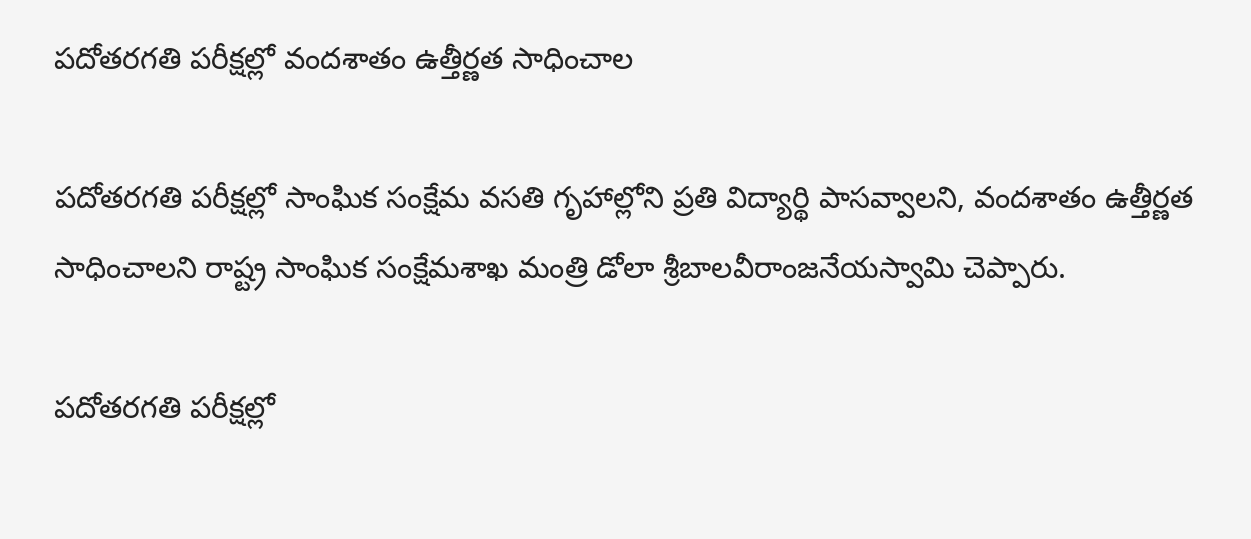పదోతరగతి పరీక్షల్లో వందశాతం ఉత్తీర్ణత సాధించాల

పదోతరగతి పరీక్షల్లో సాంఘిక సంక్షేమ వసతి గృహాల్లోని ప్రతి విద్యార్థి పాసవ్వాలని, వందశాతం ఉత్తీర్ణత సాధించాలని రాష్ట్ర సాంఘిక సంక్షేమశాఖ మంత్రి డోలా శ్రీబాలవీరాంజనేయస్వామి చెప్పారు.

పదోతరగతి పరీక్షల్లో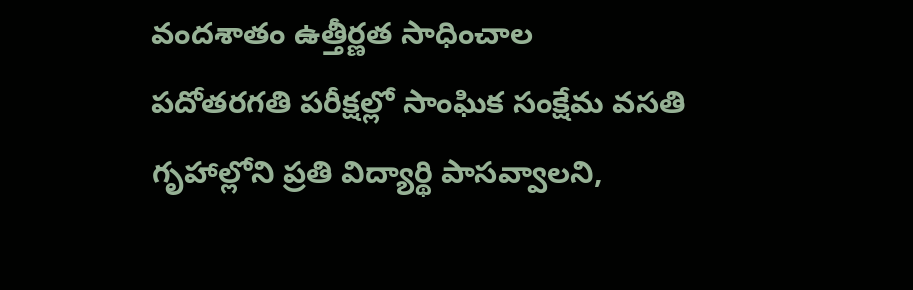వందశాతం ఉత్తీర్ణత సాధించాల
పదోతరగతి పరీక్షల్లో సాంఘిక సంక్షేమ వసతి గృహాల్లోని ప్రతి విద్యార్థి పాసవ్వాలని,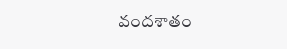వందశాతం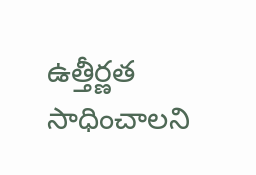ఉత్తీర్ణత సాధించాలని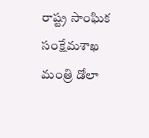రాష్ట్ర సాంఘిక సంక్షేమశాఖ మంత్రి డోలా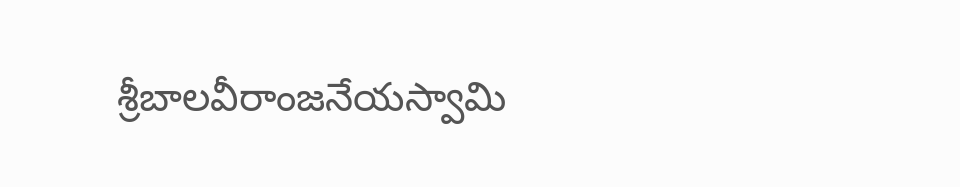శ్రీబాలవీరాంజనేయస్వామి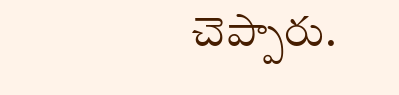చెప్పారు.